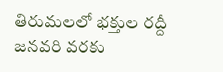తిరుమలలో భక్తుల రద్దీ జనవరి వరకు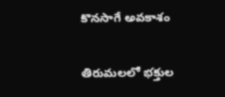కొనసాగే అవకాశం

తిరుమలలో భక్తుల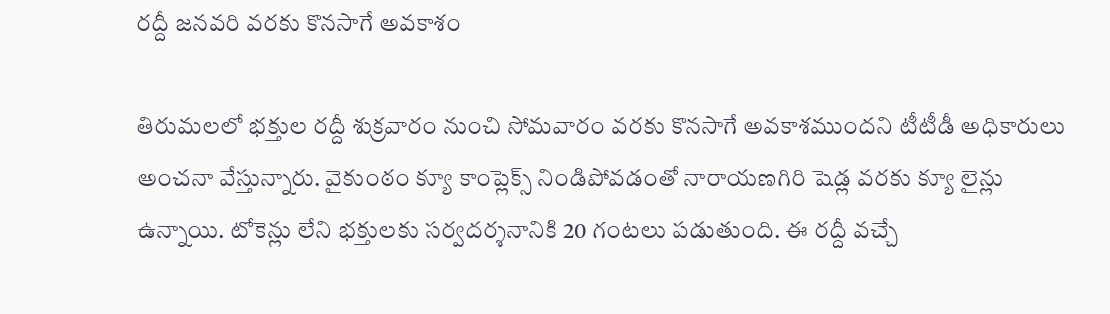రద్దీ జనవరి వరకు కొనసాగే అవకాశం

తిరుమలలో భక్తుల రద్దీ శుక్రవారం నుంచి సోమవారం వరకు కొనసాగే అవకాశముందని టీటీడీ అధికారులు అంచనా వేస్తున్నారు. వైకుంఠం క్యూ కాంప్లెక్స్ నిండిపోవడంతో నారాయణగిరి షెడ్ల వరకు క్యూ లైన్లు ఉన్నాయి. టోకెన్లు లేని భక్తులకు సర్వదర్శనానికి 20 గంటలు పడుతుంది. ఈ రద్దీ వచ్చే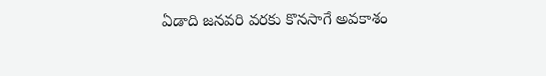ఏడాది జనవరి వరకు కొనసాగే అవకాశం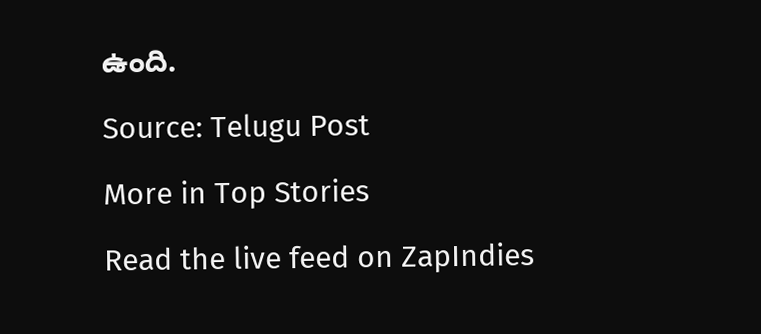ఉంది.

Source: Telugu Post

More in Top Stories

Read the live feed on ZapIndies